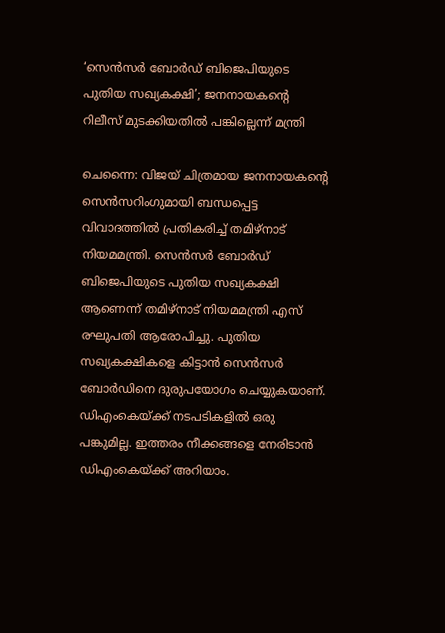‘സെൻസർ ബോർഡ് ബിജെപിയുടെ പുതിയ സഖ്യകക്ഷി’; ജനനായകന്റെ റിലീസ് മുടക്കിയതിൽ പങ്കില്ലെന്ന് മന്ത്രി

ചെന്നൈ: വിജയ് ചിത്രമായ ജനനായകന്‍റെ സെൻസറിംഗുമായി ബന്ധപ്പെട്ട വിവാദത്തിൽ പ്രതികരിച്ച് തമിഴ്നാട് നിയമമന്ത്രി. സെൻസർ ബോർഡ് ബിജെപിയുടെ പുതിയ സഖ്യകക്ഷി ആണെന്ന് തമിഴ്നാട് നിയമമന്ത്രി എസ് രഘുപതി ആരോപിച്ചു. പുതിയ സഖ്യകക്ഷികളെ കിട്ടാൻ സെൻസർ ബോർഡിനെ ദുരുപയോഗം ചെയ്യുകയാണ്. ഡിഎംകെയ്ക്ക് നടപടികളിൽ ഒരു പങ്കുമില്ല. ഇത്തരം നീക്കങ്ങളെ നേരിടാൻ ഡിഎംകെയ്ക്ക് അറിയാം.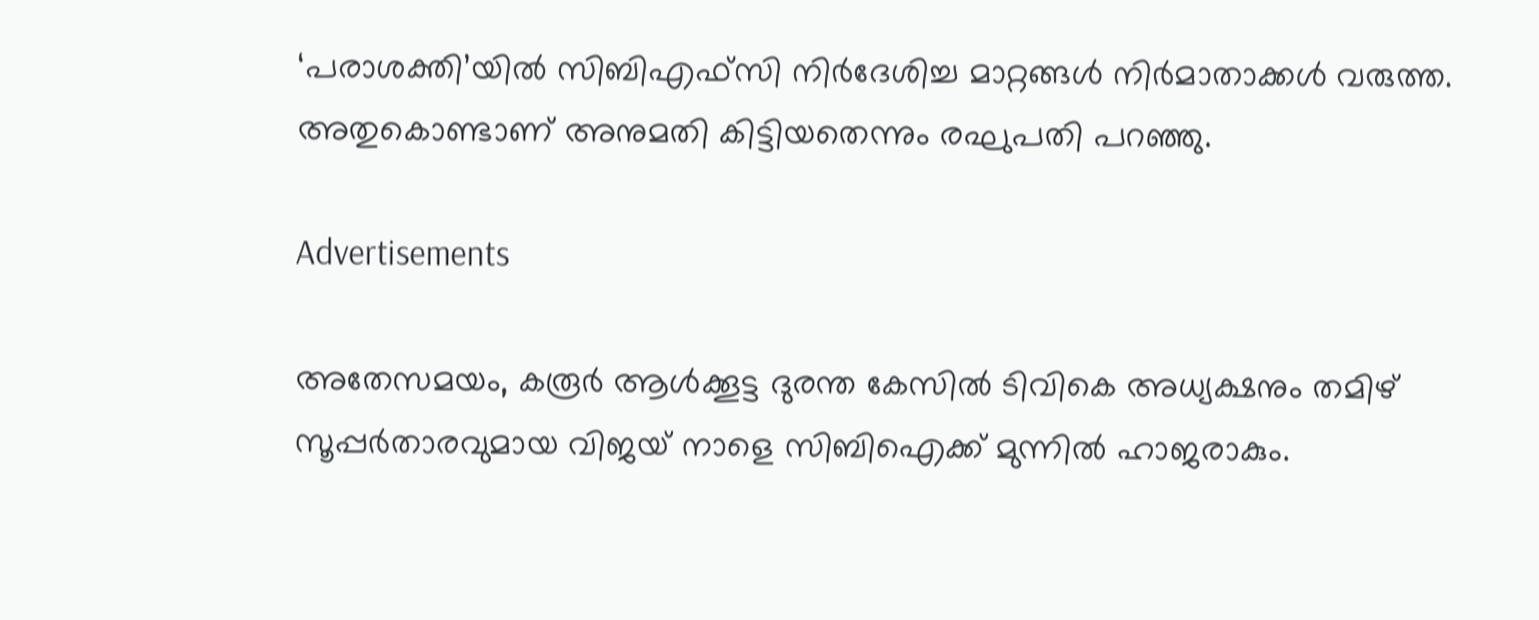‘പരാശക്തി’യിൽ സിബിഎഫ്സി നിർദേശിച്ച മാറ്റങ്ങൾ നിർമാതാക്കൾ വരുത്ത. അതുകൊണ്ടാണ് അനുമതി കിട്ടിയതെന്നും രഘുപതി പറഞ്ഞു.

Advertisements

അതേസമയം, കരൂർ ആൾക്കൂട്ട ദുരന്ത കേസിൽ ടിവികെ അധ്യക്ഷനും തമിഴ് സൂപ്പർതാരവുമായ വിജയ് നാളെ സിബിഐക്ക് മുന്നിൽ ഹാജരാകും.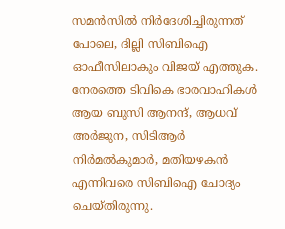സമൻസിൽ നിർദേശിച്ചിരുന്നത് പോലെ, ദില്ലി സിബിഐ ഓഫീസിലാകും വിജയ് എത്തുക. നേരത്തെ ടിവികെ ഭാരവാഹികൾ ആയ ബുസി ആനന്ദ്, ആധവ് അർജുന, സിടിആർ നിർമൽകുമാർ, മതിയഴകൻ എന്നിവരെ സിബിഐ ചോദ്യം ചെയ്തിരുന്നു.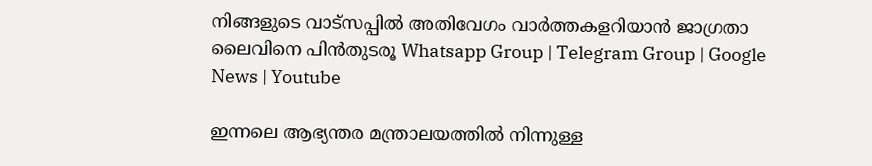നിങ്ങളുടെ വാട്സപ്പിൽ അതിവേഗം വാർത്തകളറിയാൻ ജാഗ്രതാ ലൈവിനെ പിൻതുടരൂ Whatsapp Group | Telegram Group | Google News | Youtube

ഇന്നലെ ആഭ്യന്തര മന്ത്രാലയത്തിൽ നിന്നുള്ള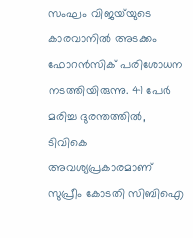സംഘം വിജയ്‍യുടെ കാരവാനിൽ അടക്കം ഫോറൻസിക് പരിശോധന നടത്തിയിരുന്നു. 41 പേർ മരിച്ച ദുരന്തത്തിൽ, ടിവികെ അവശ്യപ്രകാരമാണ് സുപ്രീം കോടതി സിബിഐ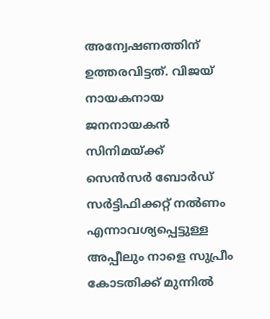അന്വേഷണത്തിന് ഉത്തരവിട്ടത്. വിജയ് നായകനായ ജനനായകൻ സിനിമയ്ക്ക് സെൻസർ ബോർഡ് സർട്ടിഫിക്കറ്റ് നൽണം എന്നാവശ്യപ്പെട്ടുള്ള അപ്പീലും നാളെ സുപ്രീം കോടതിക്ക് മുന്നിൽ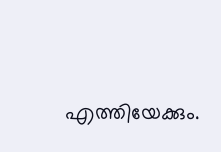എത്തിയേക്കും.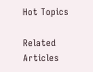Hot Topics

Related Articles